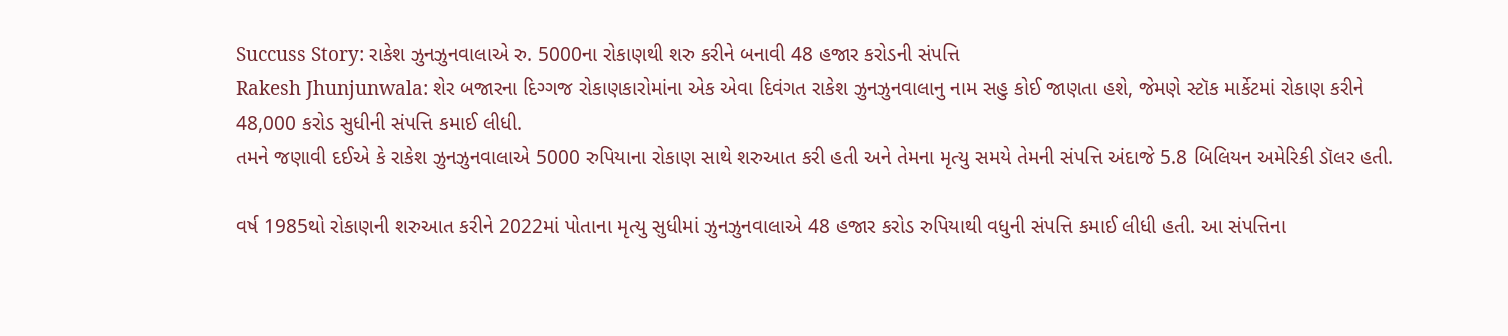Succuss Story: રાકેશ ઝુનઝુનવાલાએ રુ. 5000ના રોકાણથી શરુ કરીને બનાવી 48 હજાર કરોડની સંપત્તિ
Rakesh Jhunjunwala: શેર બજારના દિગ્ગજ રોકાણકારોમાંના એક એવા દિવંગત રાકેશ ઝુનઝુનવાલાનુ નામ સહુ કોઈ જાણતા હશે, જેમણે સ્ટૉક માર્કેટમાં રોકાણ કરીને 48,000 કરોડ સુધીની સંપત્તિ કમાઈ લીધી.
તમને જણાવી દઈએ કે રાકેશ ઝુનઝુનવાલાએ 5000 રુપિયાના રોકાણ સાથે શરુઆત કરી હતી અને તેમના મૃત્યુ સમયે તેમની સંપત્તિ અંદાજે 5.8 બિલિયન અમેરિકી ડૉલર હતી.

વર્ષ 1985થો રોકાણની શરુઆત કરીને 2022માં પોતાના મૃત્યુ સુધીમાં ઝુનઝુનવાલાએ 48 હજાર કરોડ રુપિયાથી વધુની સંપત્તિ કમાઈ લીધી હતી. આ સંપત્તિના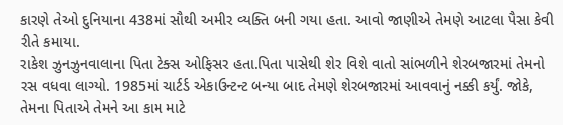કારણે તેઓ દુનિયાના 438માં સૌથી અમીર વ્યક્તિ બની ગયા હતા. આવો જાણીએ તેમણે આટલા પૈસા કેવી રીતે કમાયા.
રાકેશ ઝુનઝુનવાલાના પિતા ટેક્સ ઓફિસર હતા.પિતા પાસેથી શેર વિશે વાતો સાંભળીને શેરબજારમાં તેમનો રસ વધવા લાગ્યો. 1985માં ચાર્ટર્ડ એકાઉન્ટન્ટ બન્યા બાદ તેમણે શેરબજારમાં આવવાનું નક્કી કર્યું. જોકે, તેમના પિતાએ તેમને આ કામ માટે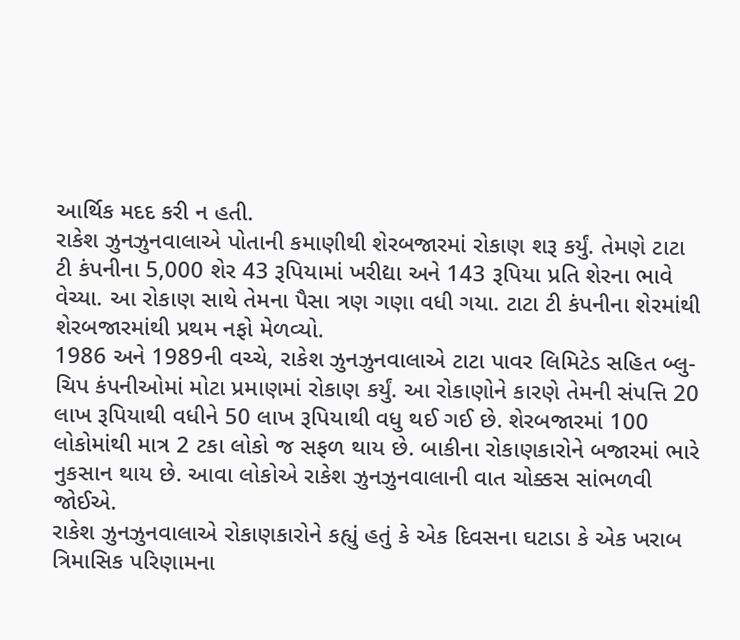આર્થિક મદદ કરી ન હતી.
રાકેશ ઝુનઝુનવાલાએ પોતાની કમાણીથી શેરબજારમાં રોકાણ શરૂ કર્યું. તેમણે ટાટા ટી કંપનીના 5,000 શેર 43 રૂપિયામાં ખરીદ્યા અને 143 રૂપિયા પ્રતિ શેરના ભાવે વેચ્યા. આ રોકાણ સાથે તેમના પૈસા ત્રણ ગણા વધી ગયા. ટાટા ટી કંપનીના શેરમાંથી શેરબજારમાંથી પ્રથમ નફો મેળવ્યો.
1986 અને 1989ની વચ્ચે, રાકેશ ઝુનઝુનવાલાએ ટાટા પાવર લિમિટેડ સહિત બ્લુ-ચિપ કંપનીઓમાં મોટા પ્રમાણમાં રોકાણ કર્યું. આ રોકાણોને કારણે તેમની સંપત્તિ 20 લાખ રૂપિયાથી વધીને 50 લાખ રૂપિયાથી વધુ થઈ ગઈ છે. શેરબજારમાં 100 લોકોમાંથી માત્ર 2 ટકા લોકો જ સફળ થાય છે. બાકીના રોકાણકારોને બજારમાં ભારે નુકસાન થાય છે. આવા લોકોએ રાકેશ ઝુનઝુનવાલાની વાત ચોક્કસ સાંભળવી જોઈએ.
રાકેશ ઝુનઝુનવાલાએ રોકાણકારોને કહ્યું હતું કે એક દિવસના ઘટાડા કે એક ખરાબ ત્રિમાસિક પરિણામના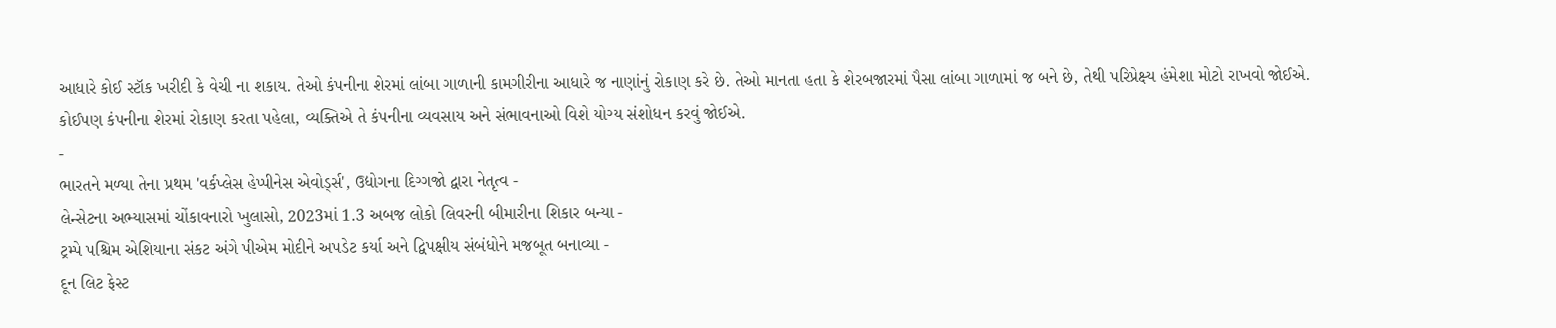આધારે કોઈ સ્ટૉક ખરીદી કે વેચી ના શકાય. તેઓ કંપનીના શેરમાં લાંબા ગાળાની કામગીરીના આધારે જ નાણાંનું રોકાણ કરે છે. તેઓ માનતા હતા કે શેરબજારમાં પૈસા લાંબા ગાળામાં જ બને છે, તેથી પરિપ્રેક્ષ્ય હંમેશા મોટો રાખવો જોઈએ. કોઈપણ કંપનીના શેરમાં રોકાણ કરતા પહેલા, વ્યક્તિએ તે કંપનીના વ્યવસાય અને સંભાવનાઓ વિશે યોગ્ય સંશોધન કરવું જોઈએ.
-
ભારતને મળ્યા તેના પ્રથમ 'વર્કપ્લેસ હેપ્પીનેસ એવોર્ડ્સ', ઉદ્યોગના દિગ્ગજો દ્વારા નેતૃત્વ -
લેન્સેટના અભ્યાસમાં ચોંકાવનારો ખુલાસો, 2023માં 1.3 અબજ લોકો લિવરની બીમારીના શિકાર બન્યા -
ટ્રમ્પે પશ્ચિમ એશિયાના સંકટ અંગે પીએમ મોદીને અપડેટ કર્યા અને દ્વિપક્ષીય સંબંધોને મજબૂત બનાવ્યા -
દૂન લિટ ફેસ્ટ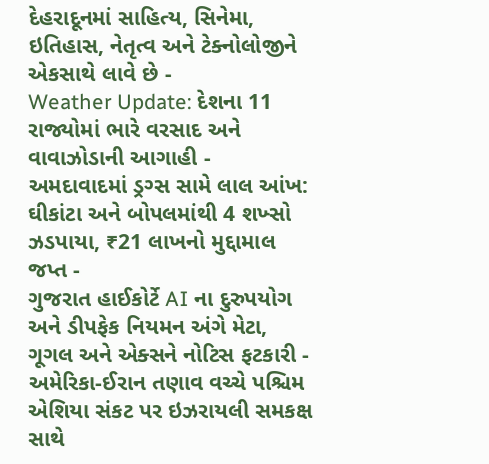દેહરાદૂનમાં સાહિત્ય, સિનેમા, ઇતિહાસ, નેતૃત્વ અને ટેક્નોલોજીને એકસાથે લાવે છે -
Weather Update: દેશના 11 રાજ્યોમાં ભારે વરસાદ અને વાવાઝોડાની આગાહી -
અમદાવાદમાં ડ્રગ્સ સામે લાલ આંખ: ઘીકાંટા અને બોપલમાંથી 4 શખ્સો ઝડપાયા, ₹21 લાખનો મુદ્દામાલ જપ્ત -
ગુજરાત હાઈકોર્ટે AI ના દુરુપયોગ અને ડીપફેક નિયમન અંગે મેટા, ગૂગલ અને એક્સને નોટિસ ફટકારી -
અમેરિકા-ઈરાન તણાવ વચ્ચે પશ્ચિમ એશિયા સંકટ પર ઇઝરાયલી સમકક્ષ સાથે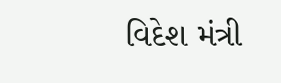વિદેશ મંત્રી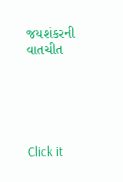જયશંકરની વાતચીત





Click it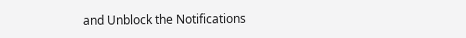and Unblock the Notifications